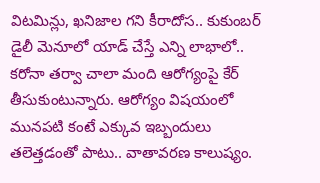విటమిన్లు, ఖనిజాల గని కీరాదోస.. కుకుంబర్ డైలీ మెనూలో యాడ్ చేస్తే ఎన్ని లాభాలో..
కరోనా తర్వా చాలా మంది ఆరోగ్యంపై కేర్ తీసుకుంటున్నారు. ఆరోగ్యం విషయంలో మునపటి కంటే ఎక్కువ ఇబ్బందులు తలెత్తడంతో పాటు.. వాతావరణ కాలుష్యం.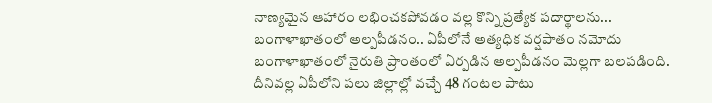నాణ్యమైన ఆహారం లభించకపోవడం వల్ల కొన్ని ప్రత్యేక పదార్థాలను...
బంగాళాఖాతంలో అల్పపీడనం.. ఏపీలోనే అత్యధిక వర్షపాతం నమోదు
బంగాళాఖాతంలో నైరుతి ప్రాంతంలో ఏర్పడిన అల్పపీడనం మెల్లగా బలపడింది. దీనివల్ల ఏపీలోని పలు జిల్లాల్లో వచ్చే 48 గంటల పాటు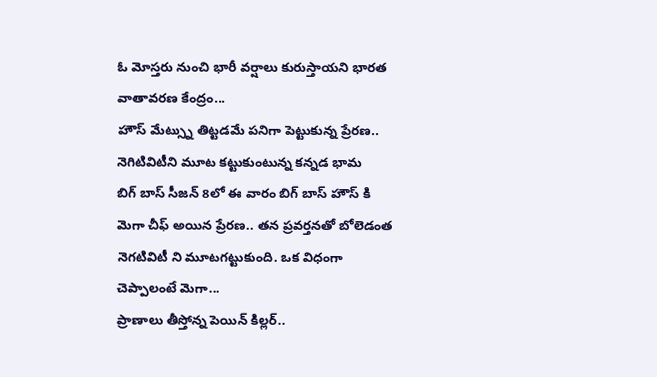ఓ మోస్తరు నుంచి భారీ వర్షాలు కురుస్తాయని భారత వాతావరణ కేంద్రం...
హౌస్ మేట్స్ను తిట్టడమే పనిగా పెట్టుకున్న ప్రేరణ.. నెగిటివిటీని మూట కట్టుకుంటున్న కన్నడ భామ
బిగ్ బాస్ సీజన్ 8లో ఈ వారం బిగ్ బాస్ హౌస్ కి మెగా చీఫ్ అయిన ప్రేరణ.. తన ప్రవర్తనతో బోలెడంత నెగటివిటీ ని మూటగట్టుకుంది. ఒక విధంగా చెప్పాలంటే మెగా...
ప్రాణాలు తీస్తోన్న పెయిన్ కిల్లర్..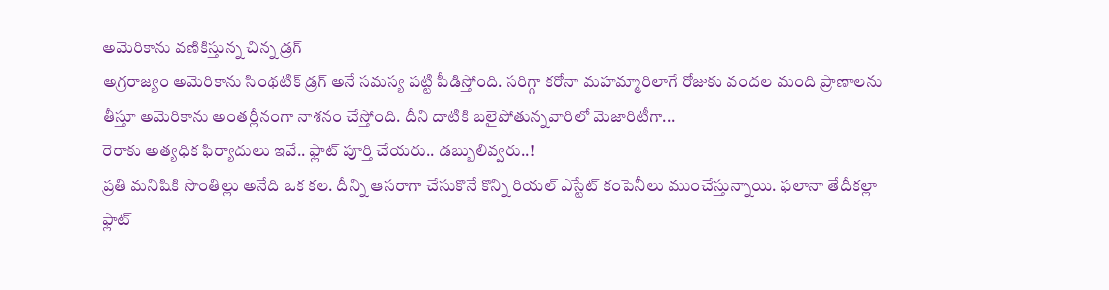అమెరికాను వణికిస్తున్న చిన్న డ్రగ్
అగ్రరాజ్యం అమెరికాను సింథటిక్ డ్రగ్ అనే సమస్య పట్టి పీడిస్తోంది. సరిగ్గా కరోనా మహమ్మారిలాగే రోజుకు వందల మంది ప్రాణాలను తీస్తూ అమెరికాను అంతర్లీనంగా నాశనం చేస్తోంది. దీని దాటికి బలైపోతున్నవారిలో మెజారిటీగా...
రెరాకు అత్యధిక ఫిర్యాదులు ఇవే.. ఫ్లాట్ పూర్తి చేయరు.. డబ్బులివ్వరు..!
ప్రతి మనిషికి సొంతిల్లు అనేది ఒక కల. దీన్ని ఆసరాగా చేసుకొనే కొన్ని రియల్ ఎస్టేట్ కంపెనీలు ముంచేస్తున్నాయి. ఫలానా తేదీకల్లా ఫ్లాట్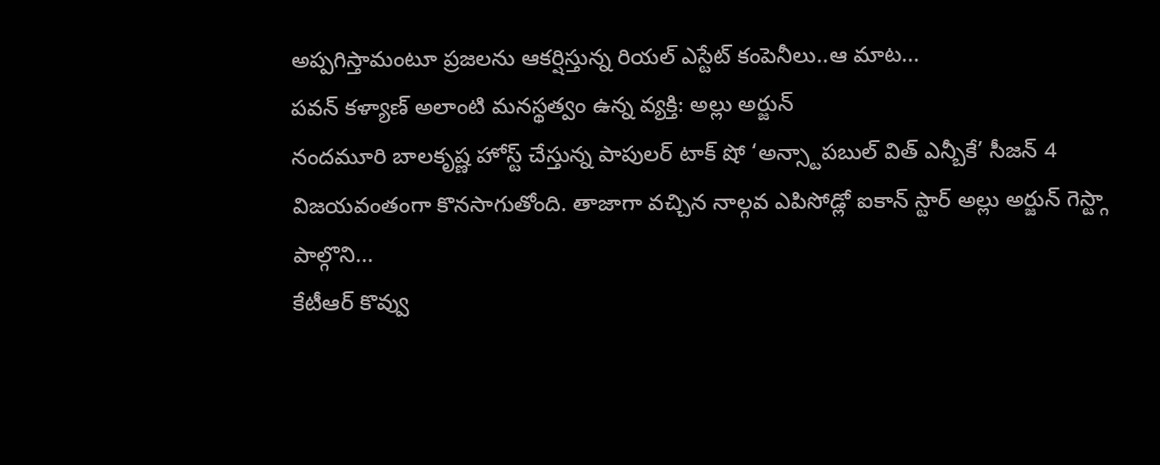అప్పగిస్తామంటూ ప్రజలను ఆకర్షిస్తున్న రియల్ ఎస్టేట్ కంపెనీలు..ఆ మాట...
పవన్ కళ్యాణ్ అలాంటి మనస్థత్వం ఉన్న వ్యక్తి: అల్లు అర్జున్
నందమూరి బాలకృష్ణ హోస్ట్ చేస్తున్న పాపులర్ టాక్ షో ‘అన్స్టాపబుల్ విత్ ఎన్బీకే’ సీజన్ 4 విజయవంతంగా కొనసాగుతోంది. తాజాగా వచ్చిన నాల్గవ ఎపిసోడ్లో ఐకాన్ స్టార్ అల్లు అర్జున్ గెస్ట్గా పాల్గొని...
కేటీఆర్ కొవ్వు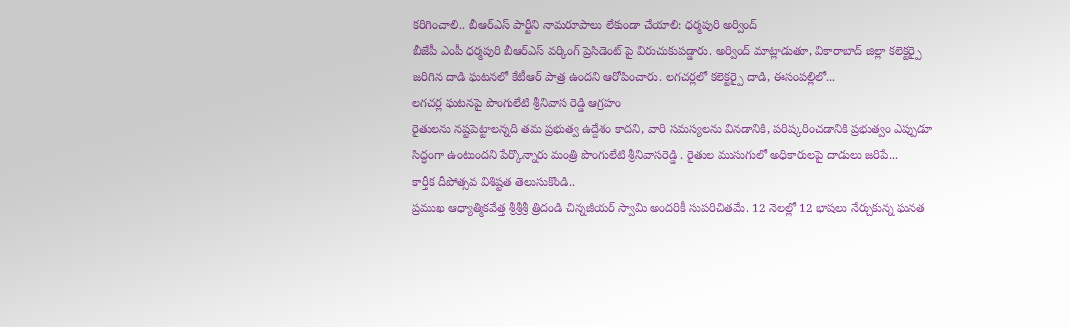కరిగించాలి.. బీఆర్ఎస్ పార్టీని నామరూపాలు లేకుండా చేయాలి: ధర్మపురి అర్వింద్
బీజేపీ ఎంపీ ధర్మపురి బీఆర్ఎస్ వర్కింగ్ ప్రెసిడెంట్ పై విరుచుకుపడ్డారు. అర్వింద్ మాట్లాడుతూ, వికారాబాద్ జిల్లా కలెక్టర్పై జరిగిన దాడి ఘటనలో కేటీఆర్ పాత్ర ఉందని ఆరోపించారు. లగచర్లలో కలెక్టర్పై దాడి, ఈసంపల్లిలో...
లగచర్ల ఘటనపై పొంగులేటి శ్రీనివాస రెడ్డి ఆగ్రహం
రైతులను నష్టపెట్టాలన్నది తమ ప్రభుత్వ ఉద్దేశం కాదని, వారి సమస్యలను వినడానికి, పరిష్కరించడానికి ప్రభుత్వం ఎప్పుడూ సిద్ధంగా ఉంటుందని పేర్కొన్నారు మంత్రి పొంగులేటి శ్రీనివాసరెడ్డి . రైతుల ముసుగులో అధికారులపై దాడులు జరిపే...
కార్తీక దీపోత్సవ విశిష్టత తెలుసుకొండి..
ప్రముఖ ఆధ్యాత్మికవేత్త శ్రీశ్రీశ్రీ త్రిదండి చిన్నజీయర్ స్వామి అందరికీ సుపరిచితమే. 12 నెలల్లో 12 భాషలు నేర్చుకున్న ఘనత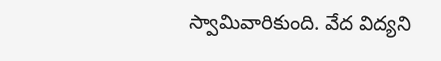స్వామివారికుంది. వేద విద్యని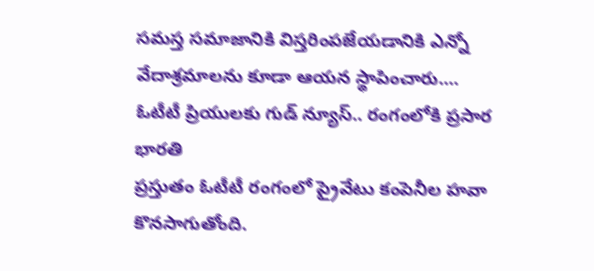సమస్త సమాజానికి విస్తరింపజేయడానికి ఎన్నో వేదాశ్రమాలను కూడా ఆయన స్థాపించారు....
ఓటీటీ ప్రియులకు గుడ్ న్యూస్.. రంగంలోకి ప్రసార భారతి
ప్రస్తుతం ఓటీటీ రంగంలో ప్రైవేటు కంపెనీల హవా కొనసాగుతోంది.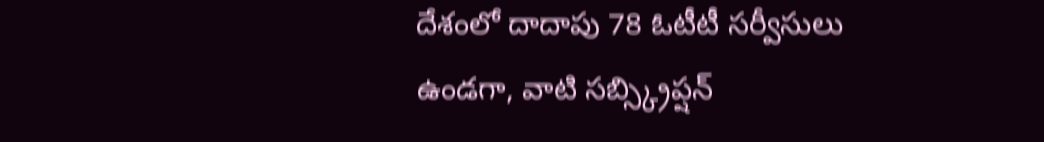దేశంలో దాదాపు 78 ఓటీటీ సర్వీసులు ఉండగా, వాటి సబ్స్క్రిప్షన్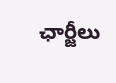ఛార్జీలు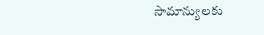సామాన్యులకు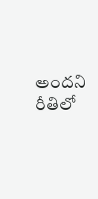అందని రీతిలో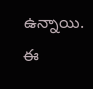ఉన్నాయి. ఈ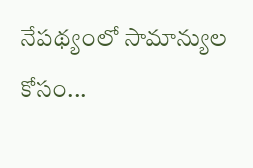నేపథ్యంలో సామాన్యుల కోసం...